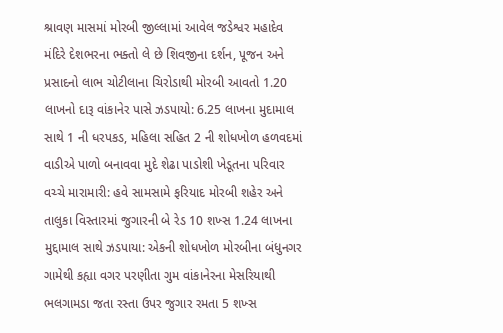શ્રાવણ માસમાં મોરબી જીલ્લામાં આવેલ જડેશ્વર મહાદેવ મંદિરે દેશભરના ભક્તો લે છે શિવજીના દર્શન, પૂજન અને પ્રસાદનો લાભ ચોટીલાના ચિરોડાથી મોરબી આવતો 1.20 લાખનો દારૂ વાંકાનેર પાસે ઝડપાયો: 6.25 લાખના મુદામાલ સાથે 1 ની ધરપકડ, મહિલા સહિત 2 ની શોધખોળ હળવદમાં વાડીએ પાળો બનાવવા મુદે શેઢા પાડોશી ખેડૂતના પરિવાર વચ્ચે મારામારી: હવે સામસામે ફરિયાદ મોરબી શહેર અને તાલુકા વિસ્તારમાં જુગારની બે રેડ 10 શખ્સ 1.24 લાખના મુદ્દામાલ સાથે ઝડપાયા: એકની શોધખોળ મોરબીના બંધુનગર ગામેથી કહ્યા વગર પરણીતા ગુમ વાંકાનેરના મેસરિયાથી ભલગામડા જતા રસ્તા ઉપર જુગાર રમતા 5 શખ્સ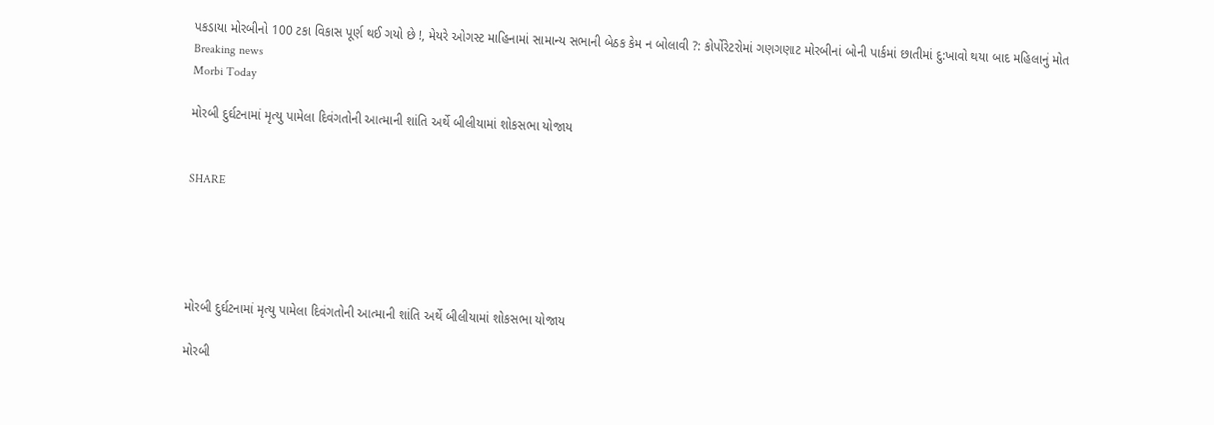પકડાયા મોરબીનો 100 ટકા વિકાસ પૂર્ણ થઈ ગયો છે !, મેયરે ઓગસ્ટ માહિનામાં સામાન્ય સભાની બેઠક કેમ ન બોલાવી ?: કોર્પોરેટરોમાં ગણગણાટ મોરબીનાં બોની પાર્કમાં છાતીમાં દુ:ખાવો થયા બાદ મહિલાનું મોત
Breaking news
Morbi Today

મોરબી દુર્ઘટનામાં મૃત્યુ પામેલા દિવંગતોની આત્માની શાંતિ અર્થે બીલીયામાં શોકસભા યોજાય


SHARE





મોરબી દુર્ઘટનામાં મૃત્યુ પામેલા દિવંગતોની આત્માની શાંતિ અર્થે બીલીયામાં શોકસભા યોજાય

મોરબી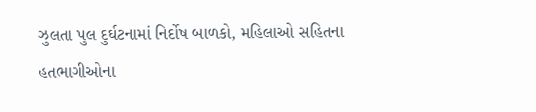ઝુલતા પુલ દુર્ઘટનામાં નિર્દોષ બાળકો, મહિલાઓ સહિતના હતભાગીઓના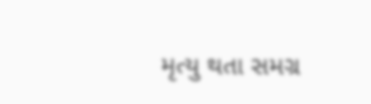મૃત્યુ થતા સમગ્ર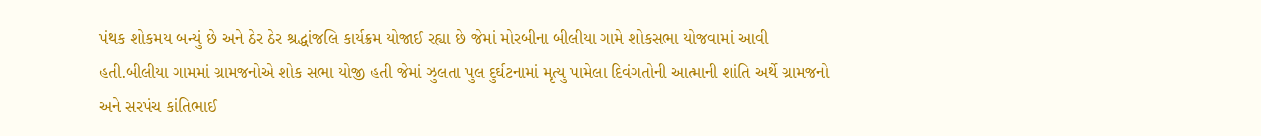પંથક શોકમય બન્યું છે અને ઠેર ઠેર શ્રદ્ધાંજલિ કાર્યક્રમ યોજાઈ રહ્યા છે જેમાં મોરબીના બીલીયા ગામે શોકસભા યોજવામાં આવી હતી.બીલીયા ગામમાં ગ્રામજનોએ શોક સભા યોજી હતી જેમાં ઝુલતા પુલ દુર્ઘટનામાં મૃત્યુ પામેલા દિવંગતોની આત્માની શાંતિ અર્થે ગ્રામજનો અને સરપંચ કાંતિભાઈ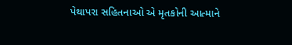પેથાપરા સહિતનાઓ એ મૃતકોની આત્માને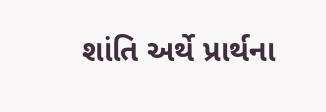શાંતિ અર્થે પ્રાર્થના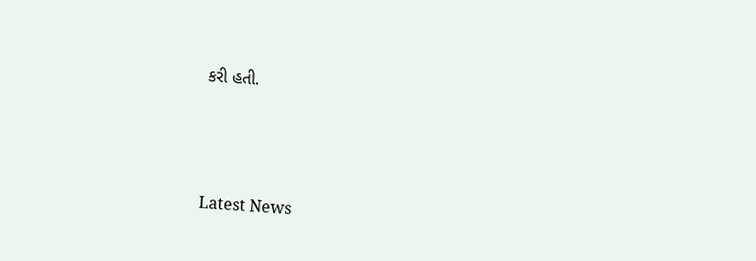કરી હતી.




Latest News